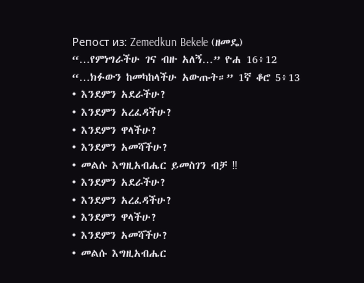Репост из: Zemedkun Bekele (ዘመዴ)
“…የምነግራችሁ ገና ብዙ አለኝ…” ዮሐ 16፥12 “…ክፉውን ከመካከላችሁ አውጡት።” 1ኛ ቆሮ 5፥13
• እንደምን አደራችሁ?
• እንደምን አረፈዳችሁ?
• እንደምን ዋላችሁ?
• እንደምን አመሻችሁ?
• መልሱ እግዚአብሔር ይመስገን ብቻ ‼
• እንደምን አደራችሁ?
• እንደምን አረፈዳችሁ?
• እንደምን ዋላችሁ?
• እንደምን አመሻችሁ?
• መልሱ እግዚአብሔር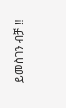ይመስገን ብቻ ‼